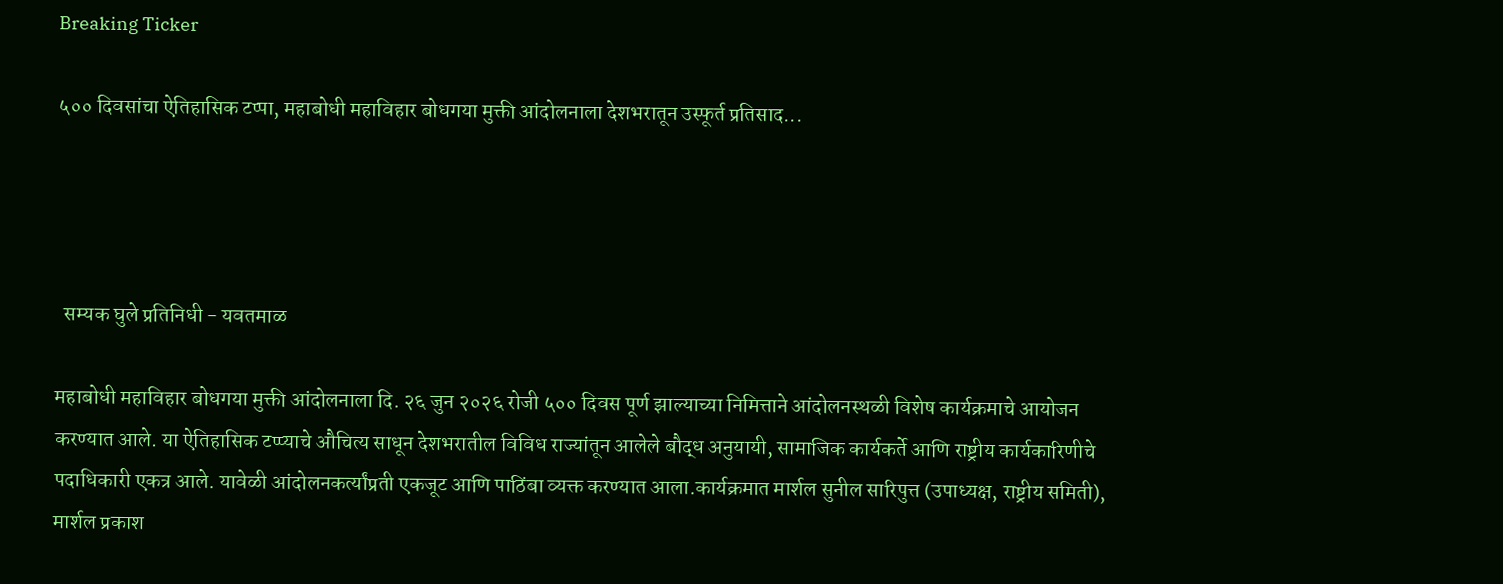Breaking Ticker

५०० दिवसांचा ऐतिहासिक टप्पा, महाबोधी महाविहार बोधगया मुक्ती आंदोलनाला देशभरातून उस्फूर्त प्रतिसाद...




  सम्यक घुले प्रतिनिधी - यवतमाळ

महाबोधी महाविहार बोधगया मुक्ती आंदोलनाला दि. २६ जुन २०२६ रोजी ५०० दिवस पूर्ण झाल्याच्या निमित्ताने आंदोलनस्थळी विशेष कार्यक्रमाचे आयोजन करण्यात आले. या ऐतिहासिक टप्प्याचे औचित्य साधून देशभरातील विविध राज्यांतून आलेले बौद्ध अनुयायी, सामाजिक कार्यकर्ते आणि राष्ट्रीय कार्यकारिणीचे पदाधिकारी एकत्र आले. यावेळी आंदोलनकर्त्यांप्रती एकजूट आणि पाठिंबा व्यक्त करण्यात आला.कार्यक्रमात मार्शल सुनील सारिपुत्त (उपाध्यक्ष, राष्ट्रीय समिती), मार्शल प्रकाश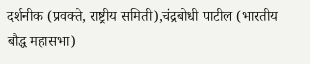दर्शनीक (प्रवक्ते, राष्ट्रीय समिती),चंद्रबोधी पाटील (भारतीय बौद्ध महासभा)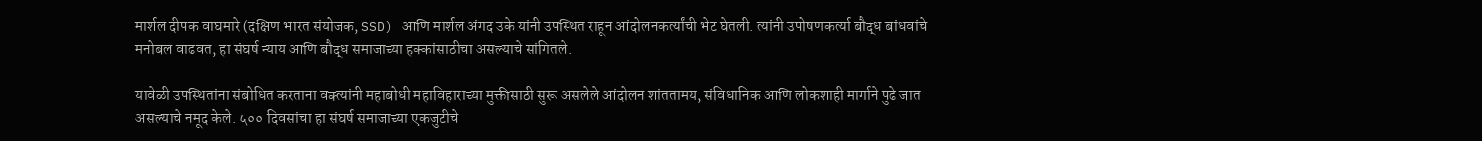मार्शल दीपक वाघमारे (दक्षिण भारत संयोजक, SSD) आणि मार्शल अंगद उके यांनी उपस्थित राहून आंदोलनकर्त्यांची भेट घेतली. त्यांनी उपोषणकर्त्या बौद्ध बांधवांचे मनोबल वाढवत, हा संघर्ष न्याय आणि बौद्ध समाजाच्या हक्कांसाठीचा असल्याचे सांगितले.

यावेळी उपस्थितांना संबोधित करताना वक्त्यांनी महाबोधी महाविहाराच्या मुक्तीसाठी सुरू असलेले आंदोलन शांततामय, संविधानिक आणि लोकशाही मार्गाने पुढे जात असल्याचे नमूद केले. ५०० दिवसांचा हा संघर्ष समाजाच्या एकजुटीचे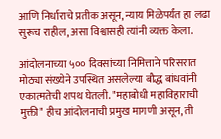आणि निर्धाराचे प्रतीक असून, न्याय मिळेपर्यंत हा लढा सुरूच राहील, असा विश्वासही त्यांनी व्यक्त केला.

आंदोलनाच्या ५०० दिवसांच्या निमित्ताने परिसरात मोठ्या संख्येने उपस्थित असलेल्या बौद्ध बांधवांनी एकात्मतेची शपथ घेतली. "महाबोधी महाविहाराची मुक्ती" हीच आंदोलनाची प्रमुख मागणी असून, ती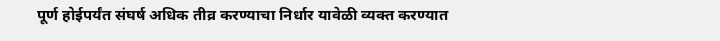पूर्ण होईपर्यंत संघर्ष अधिक तीव्र करण्याचा निर्धार यावेळी व्यक्त करण्यात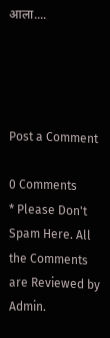आला....




Post a Comment

0 Comments
* Please Don't Spam Here. All the Comments are Reviewed by Admin.